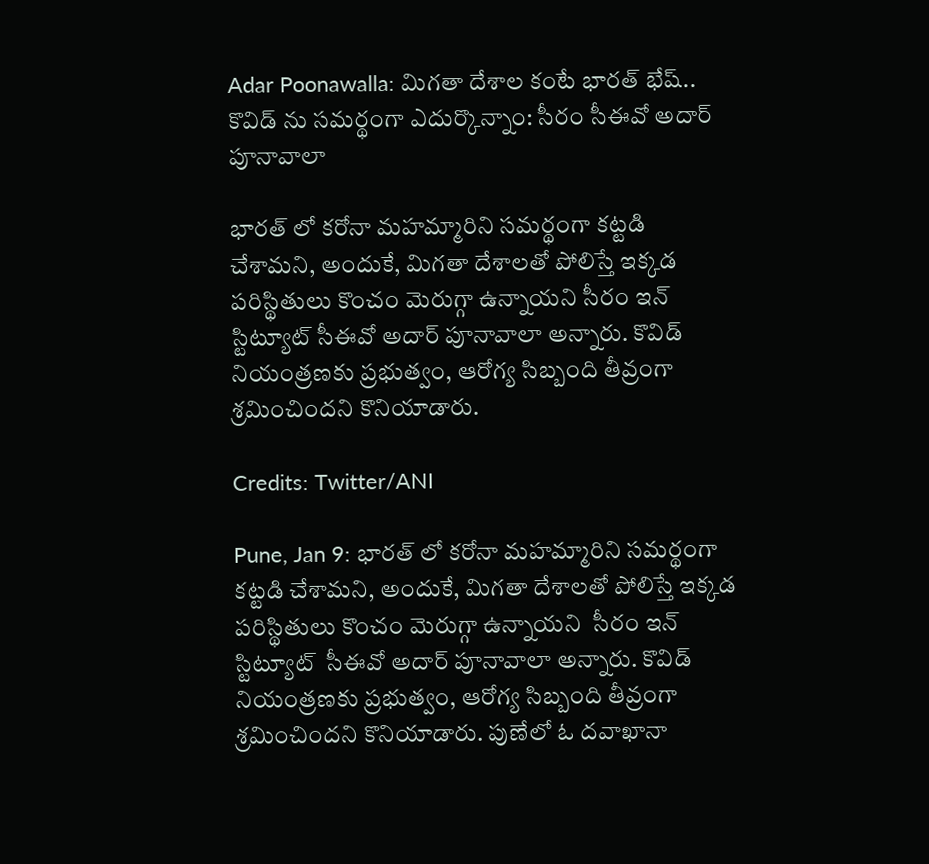Adar Poonawalla: మిగతా దేశాల కంటే భారత్ భేష్.. కొవిడ్ ను సమర్థంగా ఎదుర్కొన్నాం: సీరం సీఈవో అదార్ పూనావాలా

భారత్ లో కరోనా మహమ్మారిని సమర్థంగా కట్టడి చేశామని, అందుకే, మిగతా దేశాలతో పోలిస్తే ఇక్కడ పరిస్థితులు కొంచం మెరుగ్గా ఉన్నాయని సీరం ఇన్ స్టిట్యూట్ సీఈవో అదార్ పూనావాలా అన్నారు. కొవిడ్ నియంత్రణకు ప్రభుత్వం, ఆరోగ్య సిబ్బంది తీవ్రంగా శ్రమించిందని కొనియాడారు.

Credits: Twitter/ANI

Pune, Jan 9: భారత్ లో కరోనా మహమ్మారిని సమర్థంగా కట్టడి చేశామని, అందుకే, మిగతా దేశాలతో పోలిస్తే ఇక్కడ పరిస్థితులు కొంచం మెరుగ్గా ఉన్నాయని  సీరం ఇన్ స్టిట్యూట్  సీఈవో అదార్ పూనావాలా అన్నారు. కొవిడ్ నియంత్రణకు ప్రభుత్వం, ఆరోగ్య సిబ్బంది తీవ్రంగా శ్రమించిందని కొనియాడారు. పుణేలో ఓ దవాఖానా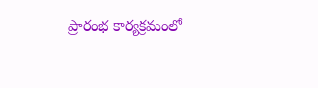ప్రారంభ కార్యక్రమంలో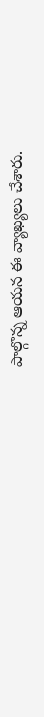పాల్గొన్న ఆయన ఈ వ్యాఖ్యలు చేశారు.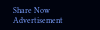Share Now
Advertisement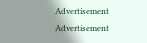Advertisement
Advertisement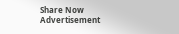Share Now
Advertisement